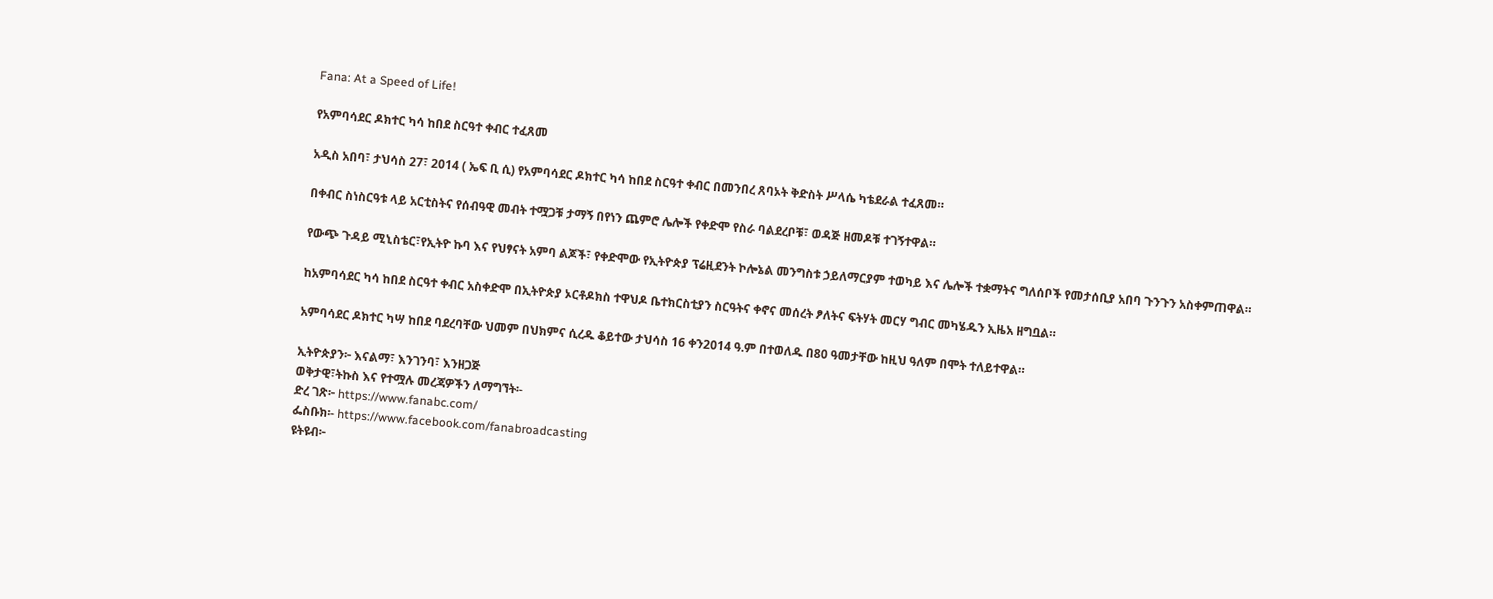Fana: At a Speed of Life!

የአምባሳደር ዶክተር ካሳ ከበደ ስርዓተ ቀብር ተፈጸመ

አዲስ አበባ፣ ታህሳስ 27፣ 2014 ( ኤፍ ቢ ሲ) የአምባሳደር ዶክተር ካሳ ከበደ ስርዓተ ቀብር በመንበረ ጸባኦት ቅድስት ሥላሴ ካቴደራል ተፈጸመ።

በቀብር ስነስርዓቱ ላይ አርቲስትና የሰብዓዊ መብት ተሟጋቹ ታማኝ በየነን ጨምሮ ሌሎች የቀድሞ የስራ ባልደረቦቹ፣ ወዳጅ ዘመዶቹ ተገኝተዋል።

የውጭ ጉዳይ ሚኒስቴር፣የኢትዮ ኩባ እና የህፃናት አምባ ልጆች፣ የቀድሞው የኢትዮጵያ ፕሬዚደንት ኮሎኔል መንግስቱ ኃይለማርያም ተወካይ እና ሌሎች ተቋማትና ግለሰቦች የመታሰቢያ አበባ ጉንጉን አስቀምጠዋል።

ከአምባሳደር ካሳ ከበደ ስርዓተ ቀብር አስቀድሞ በኢትዮጵያ ኦርቶዶክስ ተዋህዶ ቤተክርስቲያን ስርዓትና ቀኖና መሰረት ፆለትና ፍትሃት መርሃ ግብር መካሄዱን ኢዜአ ዘግቧል።

አምባሳደር ዶክተር ካሣ ከበደ ባደረባቸው ህመም በህክምና ሲረዱ ቆይተው ታህሳስ 16 ቀን2014 ዓ.ም በተወለዱ በ80 ዓመታቸው ከዚህ ዓለም በሞት ተለይተዋል።

ኢትዮጵያን፦ እናልማ፣ እንገንባ፣ እንዘጋጅ
ወቅታዊ፣ትኩስ እና የተሟሉ መረጃዎችን ለማግኘት፡-
ድረ ገጽ፦ https://www.fanabc.com/
ፌስቡክ፡- https://www.facebook.com/fanabroadcasting
ዩትዩብ፦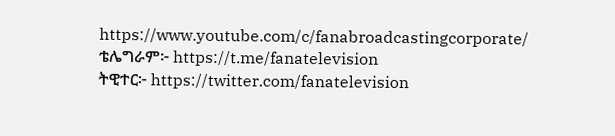https://www.youtube.com/c/fanabroadcastingcorporate/
ቴሌግራም፦ https://t.me/fanatelevision
ትዊተር፦ https://twitter.com/fanatelevision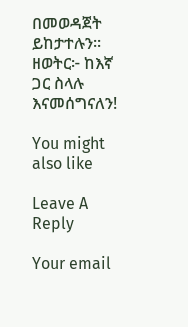በመወዳጀት ይከታተሉን፡፡
ዘወትር፦ ከእኛ ጋር ስላሉ እናመሰግናለን!

You might also like

Leave A Reply

Your email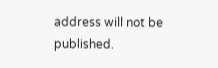address will not be published.